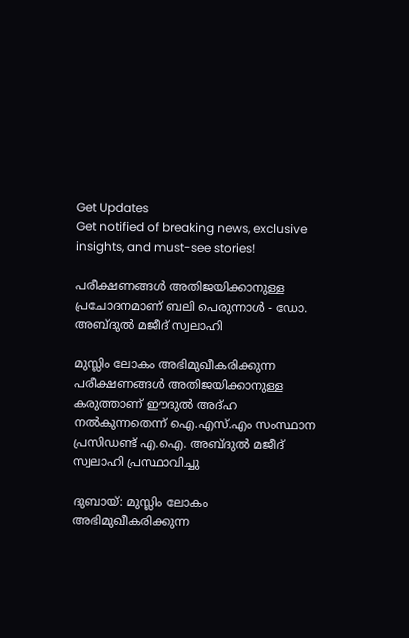Get Updates
Get notified of breaking news, exclusive insights, and must-see stories!

പരീക്ഷണങ്ങള്‍ അതിജയിക്കാനുള്ള പ്രചോദനമാണ് ബലി പെരുന്നാള്‍ - ഡോ. അബ്ദുല്‍ മജീദ് സ്വലാഹി

മുസ്ലിം ലോകം അഭിമുഖീകരിക്കുന്ന പരീക്ഷണങ്ങള്‍ അതിജയിക്കാനുള്ള കരുത്താണ് ഈദുല്‍ അദ്ഹ നല്‍കുന്നതെന്ന് ഐ.എസ്.എം സംസ്ഥാന പ്രസിഡണ്ട് എ.ഐ. അബ്ദുല്‍ മജീദ് സ്വലാഹി പ്രസ്ഥാവിച്ചു

ദുബായ്: മുസ്ലിം ലോകം അഭിമുഖീകരിക്കുന്ന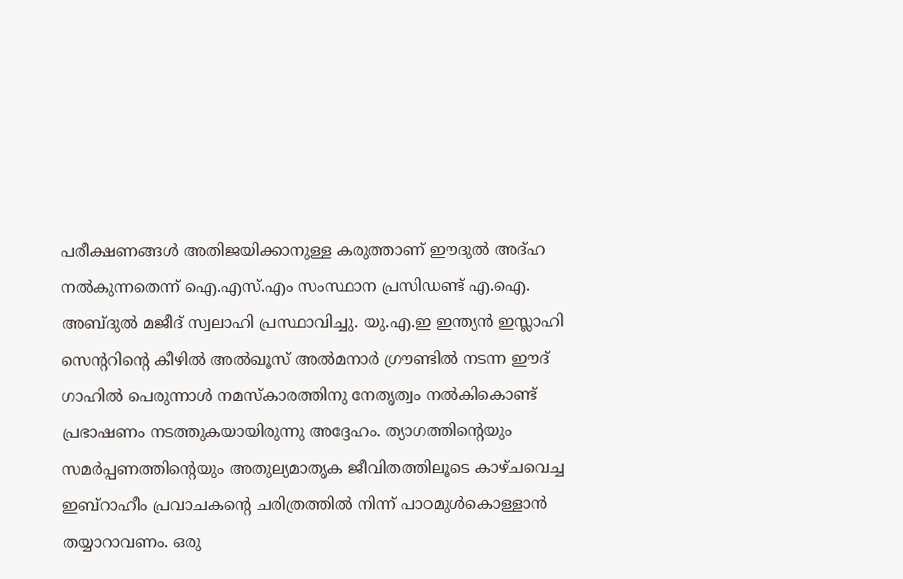പരീക്ഷണങ്ങള്‍ അതിജയിക്കാനുള്ള കരുത്താണ് ഈദുല്‍ അദ്ഹ നല്‍കുന്നതെന്ന് ഐ.എസ്.എം സംസ്ഥാന പ്രസിഡണ്ട് എ.ഐ. അബ്ദുല്‍ മജീദ് സ്വലാഹി പ്രസ്ഥാവിച്ചു. യു.എ.ഇ ഇന്ത്യന്‍ ഇസ്ലാഹി സെന്ററിന്റെ കീഴില്‍ അല്‍ഖൂസ് അല്‍മനാര്‍ ഗ്രൗണ്ടില്‍ നടന്ന ഈദ് ഗാഹില്‍ പെരുന്നാള്‍ നമസ്‌കാരത്തിനു നേതൃത്വം നല്‍കികൊണ്ട് പ്രഭാഷണം നടത്തുകയായിരുന്നു അദ്ദേഹം. ത്യാഗത്തിന്റെയും സമര്‍പ്പണത്തിന്റെയും അതുല്യമാതൃക ജീവിതത്തിലൂടെ കാഴ്ചവെച്ച ഇബ്റാഹീം പ്രവാചകന്റെ ചരിത്രത്തില്‍ നിന്ന് പാഠമുള്‍കൊള്ളാന്‍ തയ്യാറാവണം. ഒരു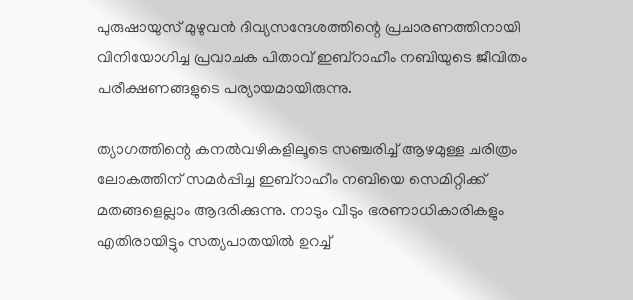പുരുഷായുസ് മുഴുവന്‍ ദിവ്യസന്ദേശത്തിന്റെ പ്രചാരണത്തിനായി വിനിയോഗിച്ച പ്രവാചക പിതാവ് ഇബ്റാഹീം നബിയുടെ ജീവിതം പരീക്ഷണങ്ങളുടെ പര്യായമായിരുന്നു.

ത്യാഗത്തിന്റെ കനല്‍വഴികളിലൂടെ സഞ്ചരിച്ച് ആഴമുള്ള ചരിത്രം ലോകത്തിന് സമര്‍പ്പിച്ച ഇബ്റാഹീം നബിയെ സെമിറ്റിക്ക് മതങ്ങളെല്ലാം ആദരിക്കുന്നു. നാടും വീടും ഭരണാധികാരികളും എതിരായിട്ടും സത്യപാതയില്‍ ഉറച്ച്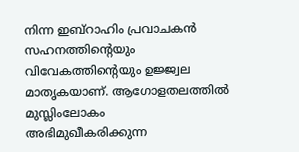നിന്ന ഇബ്റാഹിം പ്രവാചകന്‍ സഹനത്തിന്റെയും വിവേകത്തിന്റെയും ഉജ്ജ്വല മാതൃകയാണ്. ആഗോളതലത്തില്‍ മുസ്ലിംലോകം അഭിമുഖീകരിക്കുന്ന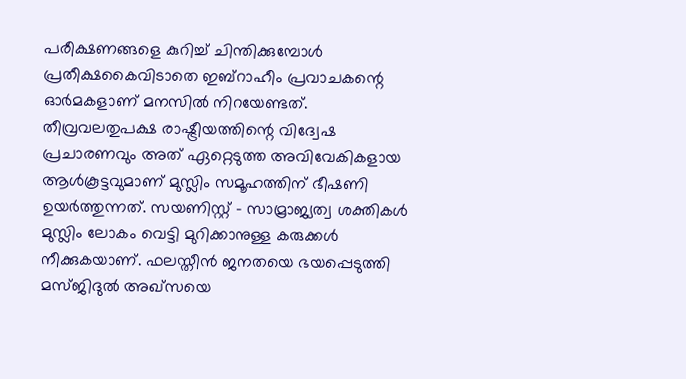പരീക്ഷണങ്ങളെ കുറിച്ച് ചിന്തിക്കുമ്പോള്‍ പ്രതീക്ഷകൈവിടാതെ ഇബ്റാഹീം പ്രവാചകന്റെ ഓര്‍മകളാണ് മനസില്‍ നിറയേണ്ടത്. തീവ്രവലതുപക്ഷ രാഷ്ട്രീയത്തിന്റെ വിദ്വേഷ പ്രചാരണവും അത് ഏറ്റെടുത്ത അവിവേകികളായ ആള്‍കൂട്ടവുമാണ് മുസ്ലിം സമൂഹത്തിന് ഭീഷണി ഉയര്‍ത്തുന്നത്. സയണിസ്റ്റ് - സാമ്രാജ്യത്വ ശക്തികള്‍ മുസ്ലിം ലോകം വെട്ടി മുറിക്കാനുള്ള കരുക്കള്‍ നീക്കുകയാണ്. ഫലസ്തീന്‍ ജനതയെ ഭയപ്പെടുത്തി മസ്ജിദുല്‍ അഖ്സയെ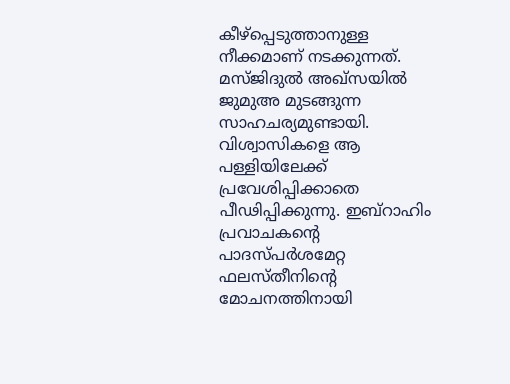കീഴ്പ്പെടുത്താനുള്ള നീക്കമാണ് നടക്കുന്നത്. മസ്ജിദുല്‍ അഖ്സയില്‍ ജുമുഅ മുടങ്ങുന്ന സാഹചര്യമുണ്ടായി. വിശ്വാസികളെ ആ പള്ളിയിലേക്ക് പ്രവേശിപ്പിക്കാതെ പീഢിപ്പിക്കുന്നു. ഇബ്റാഹിം പ്രവാചകന്റെ പാദസ്പര്‍ശമേറ്റ ഫലസ്തീനിന്റെ മോചനത്തിനായി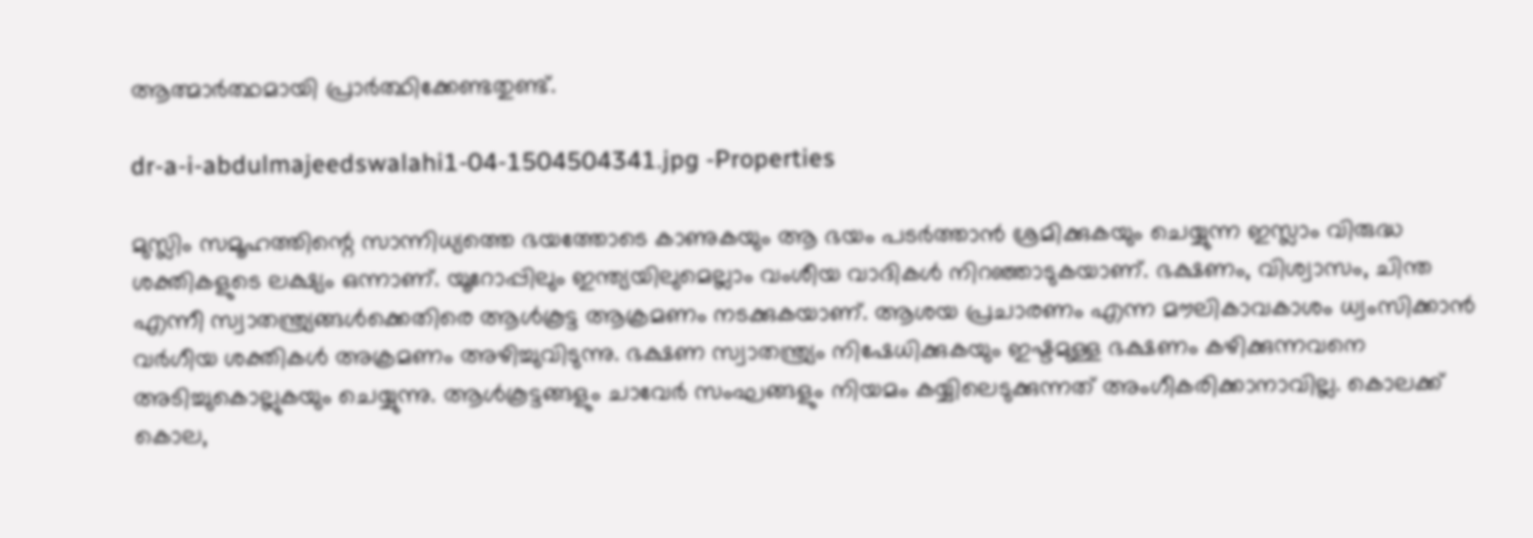ആത്മാര്‍ത്ഥമായി പ്രാര്‍ത്ഥിക്കേണ്ടതുണ്ട്.

dr-a-i-abdulmajeedswalahi1-04-1504504341.jpg -Properties

മുസ്ലിം സമൂഹത്തിന്റെ സാന്നിധ്യത്തെ ഭയത്തോടെ കാണുകയും ആ ഭയം പടര്‍ത്താന്‍ ശ്രമിക്കുകയും ചെയ്യുന്ന ഇസ്ലാം വിരുദ്ധ ശക്തികളുടെ ലക്ഷ്യം ഒന്നാണ്. യൂറോപ്പിലും ഇന്ത്യയിലുമെല്ലാം വംശീയ വാദികള്‍ നിറഞ്ഞാടുകയാണ്. ഭക്ഷണം, വിശ്വാസം, ചിന്ത എന്നീ സ്വാതന്ത്ര്യങ്ങള്‍ക്കെതിരെ ആള്‍കൂട്ട ആക്രമണം നടക്കുകയാണ്. ആശയ പ്രചാരണം എന്ന മൗലികാവകാശം ധ്വംസിക്കാന്‍ വര്‍ഗീയ ശക്തികള്‍ അക്രമണം അഴിച്ചുവിടുന്നു. ഭക്ഷണ സ്വാതന്ത്ര്യം നിഷേധിക്കുകയും ഇഷ്ടമുള്ള ഭക്ഷണം കഴിക്കുന്നവനെ അടിച്ചുകൊല്ലുകയും ചെയ്യുന്നു. ആള്‍കൂട്ടങ്ങളും ചാവേര്‍ സംഘങ്ങളും നിയമം കയ്യിലെടുക്കുന്നത് അംഗീകരിക്കാനാവില്ല. കൊലക്ക് കൊല,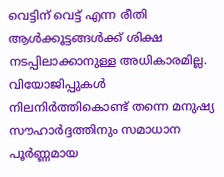വെട്ടിന് വെട്ട് എന്ന രീതി ആള്‍ക്കൂട്ടങ്ങള്‍ക്ക് ശിക്ഷ നടപ്പിലാക്കാനുള്ള അധികാരമില്ല. വിയോജിപ്പുകള്‍ നിലനിര്‍ത്തികൊണ്ട് തന്നെ മനുഷ്യ സൗഹാര്‍ദ്ദത്തിനും സമാധാന പൂര്‍ണ്ണമായ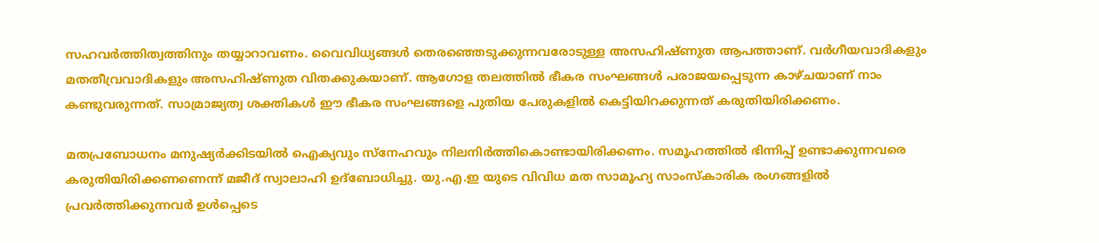സഹവര്‍ത്തിത്വത്തിനും തയ്യാറാവണം. വൈവിധ്യങ്ങള്‍ തെരഞ്ഞെടുക്കുന്നവരോടുള്ള അസഹിഷ്ണുത ആപത്താണ്. വര്‍ഗീയവാദികളും മതതീവ്രവാദികളും അസഹിഷ്ണുത വിതക്കുകയാണ്. ആഗോള തലത്തില്‍ ഭീകര സംഘങ്ങള്‍ പരാജയപ്പെടുന്ന കാഴ്ചയാണ് നാം കണ്ടുവരുന്നത്. സാമ്രാജ്യത്വ ശക്തികള്‍ ഈ ഭീകര സംഘങ്ങളെ പുതിയ പേരുകളില്‍ കെട്ടിയിറക്കുന്നത് കരുതിയിരിക്കണം.

മതപ്രബോധനം മനുഷ്യര്‍ക്കിടയില്‍ ഐക്യവും സ്നേഹവും നിലനിര്‍ത്തികൊണ്ടായിരിക്കണം. സമൂഹത്തില്‍ ഭിന്നിപ്പ് ഉണ്ടാക്കുന്നവരെ കരുതിയിരിക്കണണെന്ന് മജീദ് സ്വാലാഹി ഉദ്ബോധിച്ചു. യു.എ.ഇ യുടെ വിവിധ മത സാമൂഹ്യ സാംസ്‌കാരിക രംഗങ്ങളില്‍ പ്രവര്‍ത്തിക്കുന്നവര്‍ ഉള്‍പ്പെടെ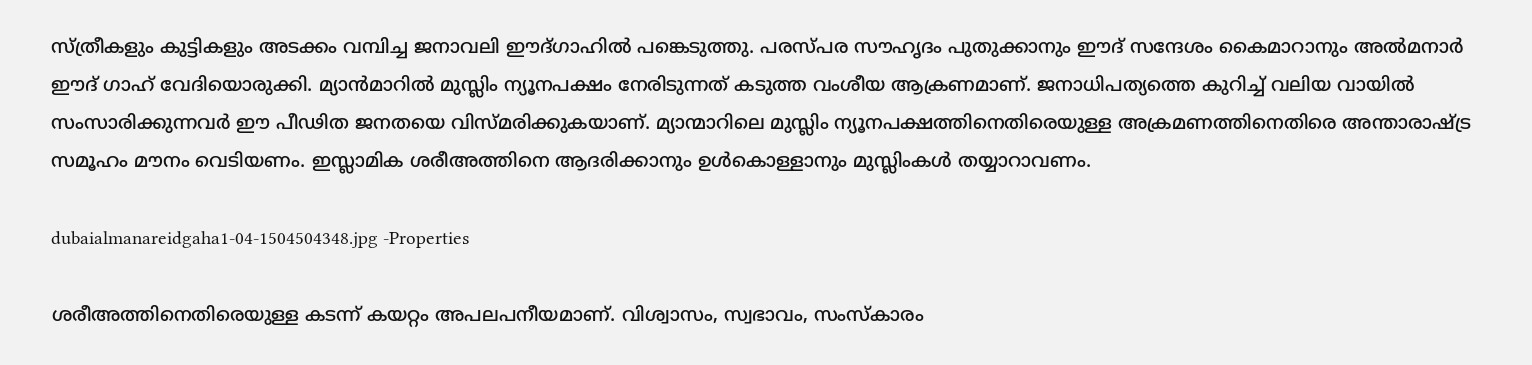സ്ത്രീകളും കുട്ടികളും അടക്കം വമ്പിച്ച ജനാവലി ഈദ്ഗാഹില്‍ പങ്കെടുത്തു. പരസ്പര സൗഹൃദം പുതുക്കാനും ഈദ് സന്ദേശം കൈമാറാനും അല്‍മനാര്‍ ഈദ് ഗാഹ് വേദിയൊരുക്കി. മ്യാന്‍മാറില്‍ മുസ്ലിം ന്യൂനപക്ഷം നേരിടുന്നത് കടുത്ത വംശീയ ആക്രണമാണ്. ജനാധിപത്യത്തെ കുറിച്ച് വലിയ വായില്‍ സംസാരിക്കുന്നവര്‍ ഈ പീഢിത ജനതയെ വിസ്മരിക്കുകയാണ്. മ്യാന്മാറിലെ മുസ്ലിം ന്യൂനപക്ഷത്തിനെതിരെയുള്ള അക്രമണത്തിനെതിരെ അന്താരാഷ്ട്ര സമൂഹം മൗനം വെടിയണം. ഇസ്ലാമിക ശരീഅത്തിനെ ആദരിക്കാനും ഉള്‍കൊള്ളാനും മുസ്ലിംകള്‍ തയ്യാറാവണം.

dubaialmanareidgaha1-04-1504504348.jpg -Properties

ശരീഅത്തിനെതിരെയുള്ള കടന്ന് കയറ്റം അപലപനീയമാണ്. വിശ്വാസം, സ്വഭാവം, സംസ്‌കാരം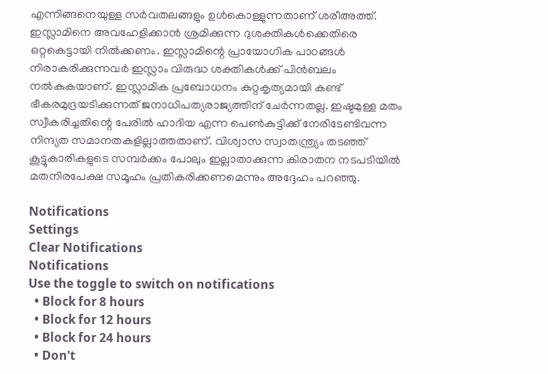എന്നിങ്ങനെയുള്ള സര്‍വതലങ്ങളും ഉള്‍കൊള്ളുന്നതാണ് ശരീഅത്ത്. ഇസ്ലാമിനെ അവഹേളിക്കാന്‍ ശ്രമിക്കുന്ന ദുശക്തികള്‍ക്കെതിരെ ഒറ്റകെട്ടായി നില്‍ക്കണം. ഇസ്ലാമിന്റെ പ്രായോഗിക പാഠങ്ങള്‍ നിരാകരിക്കുന്നവര്‍ ഇസ്ലാം വിരുദ്ധ ശക്തികള്‍ക്ക് പിന്‍ബലം നല്‍കുകയാണ്. ഇസ്ലാമിക പ്രബോധനം കുറ്റകൃത്യമായി കണ്ട് ഭീകരമുദ്രയടിക്കുന്നത് ജനാധിപത്യരാജ്യത്തിന് ചേര്‍ന്നതല്ല. ഇഷ്ടമുള്ള മതം സ്വീകരിച്ചതിന്റെ പേരില്‍ ഹാദിയ എന്ന പെണ്‍കുട്ടിക്ക് നേരിടേണ്ടിവന്ന നിന്ദ്യത സമാനതകളില്ലാത്തതാണ്. വിശ്വാസ സ്വാതന്ത്ര്യം തടഞ്ഞ് കൂട്ടുകാരികളുടെ സമ്പര്‍ക്കം പോലും ഇല്ലാതാക്കുന്ന കിരാതന നടപടിയില്‍ മതനിരപേക്ഷ സമൂഹം പ്രതികരിക്കണമെന്നും അദ്ദേഹം പറഞ്ഞു.

Notifications
Settings
Clear Notifications
Notifications
Use the toggle to switch on notifications
  • Block for 8 hours
  • Block for 12 hours
  • Block for 24 hours
  • Don't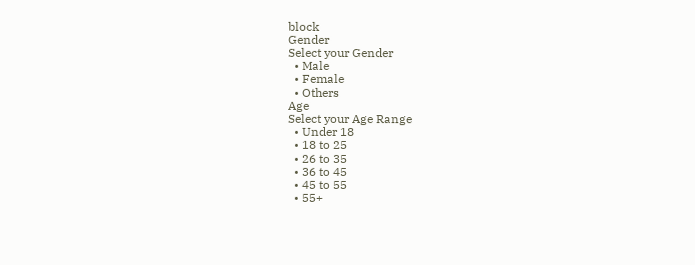block
Gender
Select your Gender
  • Male
  • Female
  • Others
Age
Select your Age Range
  • Under 18
  • 18 to 25
  • 26 to 35
  • 36 to 45
  • 45 to 55
  • 55+